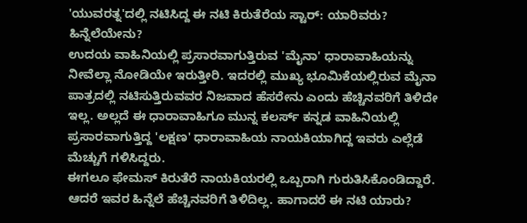'ಯುವರತ್ನ'ದಲ್ಲಿ ನಟಿಸಿದ್ದ ಈ ನಟಿ ಕಿರುತೆರೆಯ ಸ್ಟಾರ್: ಯಾರಿವರು? ಹಿನ್ನೆಲೆಯೇನು?
ಉದಯ ವಾಹಿನಿಯಲ್ಲಿ ಪ್ರಸಾರವಾಗುತ್ತಿರುವ 'ಮೈನಾ' ಧಾರಾವಾಹಿಯನ್ನು ನೀವೆಲ್ಲಾ ನೋಡಿಯೇ ಇರುತ್ತೀರಿ. ಇದರಲ್ಲಿ ಮುಖ್ಯ ಭೂಮಿಕೆಯಲ್ಲಿರುವ ಮೈನಾ ಪಾತ್ರದಲ್ಲಿ ನಟಿಸುತ್ತಿರುವವರ ನಿಜವಾದ ಹೆಸರೇನು ಎಂದು ಹೆಚ್ಚಿನವರಿಗೆ ತಿಳಿದೇ ಇಲ್ಲ. ಅಲ್ಲದೆ ಈ ಧಾರಾವಾಹಿಗೂ ಮುನ್ನ ಕಲರ್ಸ್ ಕನ್ನಡ ವಾಹಿನಿಯಲ್ಲಿ ಪ್ರಸಾರವಾಗುತ್ತಿದ್ದ 'ಲಕ್ಷಣ' ಧಾರಾವಾಹಿಯ ನಾಯಕಿಯಾಗಿದ್ದ ಇವರು ಎಲ್ಲೆಡೆ ಮೆಚ್ಚುಗೆ ಗಳಿಸಿದ್ದರು.
ಈಗಲೂ ಫೇಮಸ್ ಕಿರುತೆರೆ ನಾಯಕಿಯರಲ್ಲಿ ಒಬ್ಬರಾಗಿ ಗುರುತಿಸಿಕೊಂಡಿದ್ದಾರೆ. ಆದರೆ ಇವರ ಹಿನ್ನೆಲೆ ಹೆಚ್ಚಿನವರಿಗೆ ತಿಳಿದಿಲ್ಲ. ಹಾಗಾದರೆ ಈ ನಟಿ ಯಾರು?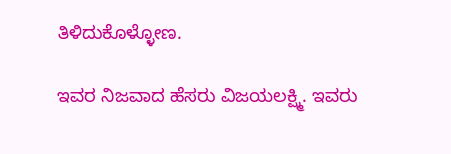ತಿಳಿದುಕೊಳ್ಳೋಣ.

ಇವರ ನಿಜವಾದ ಹೆಸರು ವಿಜಯಲಕ್ಷ್ಮಿ. ಇವರು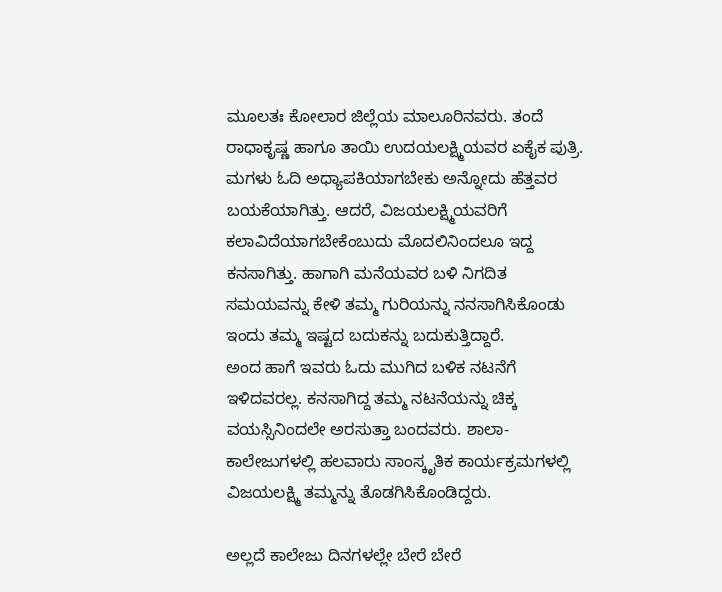ಮೂಲತಃ ಕೋಲಾರ ಜಿಲ್ಲೆಯ ಮಾಲೂರಿನವರು. ತಂದೆ ರಾಧಾಕೃಷ್ಣ ಹಾಗೂ ತಾಯಿ ಉದಯಲಕ್ಷ್ಮಿಯವರ ಏಕೈಕ ಪುತ್ರಿ. ಮಗಳು ಓದಿ ಅಧ್ಯಾಪಕಿಯಾಗಬೇಕು ಅನ್ನೋದು ಹೆತ್ತವರ ಬಯಕೆಯಾಗಿತ್ತು. ಆದರೆ, ವಿಜಯಲಕ್ಷ್ಮಿಯವರಿಗೆ ಕಲಾವಿದೆಯಾಗಬೇಕೆಂಬುದು ಮೊದಲಿನಿಂದಲೂ ಇದ್ದ ಕನಸಾಗಿತ್ತು. ಹಾಗಾಗಿ ಮನೆಯವರ ಬಳಿ ನಿಗದಿತ ಸಮಯವನ್ನು ಕೇಳಿ ತಮ್ಮ ಗುರಿಯನ್ನು ನನಸಾಗಿಸಿಕೊಂಡು ಇಂದು ತಮ್ಮ ಇಷ್ಟದ ಬದುಕನ್ನು ಬದುಕುತ್ತಿದ್ದಾರೆ.
ಅಂದ ಹಾಗೆ ಇವರು ಓದು ಮುಗಿದ ಬಳಿಕ ನಟನೆಗೆ ಇಳಿದವರಲ್ಲ. ಕನಸಾಗಿದ್ದ ತಮ್ಮ ನಟನೆಯನ್ನು ಚಿಕ್ಕ ವಯಸ್ಸಿನಿಂದಲೇ ಅರಸುತ್ತಾ ಬಂದವರು. ಶಾಲಾ-ಕಾಲೇಜುಗಳಲ್ಲಿ ಹಲವಾರು ಸಾಂಸ್ಕೃತಿಕ ಕಾರ್ಯಕ್ರಮಗಳಲ್ಲಿ ವಿಜಯಲಕ್ಷ್ಮಿ ತಮ್ಮನ್ನು ತೊಡಗಿಸಿಕೊಂಡಿದ್ದರು.

ಅಲ್ಲದೆ ಕಾಲೇಜು ದಿನಗಳಲ್ಲೇ ಬೇರೆ ಬೇರೆ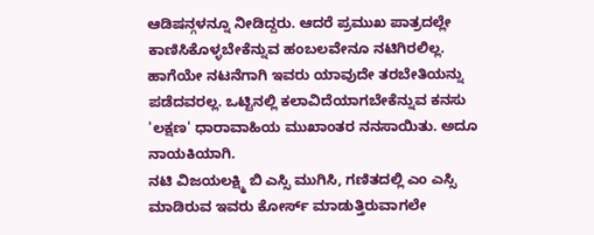ಆಡಿಷನ್ಗಳನ್ನೂ ನೀಡಿದ್ದರು. ಆದರೆ ಪ್ರಮುಖ ಪಾತ್ರದಲ್ಲೇ ಕಾಣಿಸಿಕೊಳ್ಳಬೇಕೆನ್ನುವ ಹಂಬಲವೇನೂ ನಟಿಗಿರಲಿಲ್ಲ. ಹಾಗೆಯೇ ನಟನೆಗಾಗಿ ಇವರು ಯಾವುದೇ ತರಬೇತಿಯನ್ನು ಪಡೆದವರಲ್ಲ. ಒಟ್ಟಿನಲ್ಲಿ ಕಲಾವಿದೆಯಾಗಬೇಕೆನ್ನುವ ಕನಸು 'ಲಕ್ಷಣ' ಧಾರಾವಾಹಿಯ ಮುಖಾಂತರ ನನಸಾಯಿತು. ಅದೂ ನಾಯಕಿಯಾಗಿ.
ನಟಿ ವಿಜಯಲಕ್ಷ್ಮಿ ಬಿ ಎಸ್ಸಿ ಮುಗಿಸಿ, ಗಣಿತದಲ್ಲಿ ಎಂ ಎಸ್ಸಿ ಮಾಡಿರುವ ಇವರು ಕೋರ್ಸ್ ಮಾಡುತ್ತಿರುವಾಗಲೇ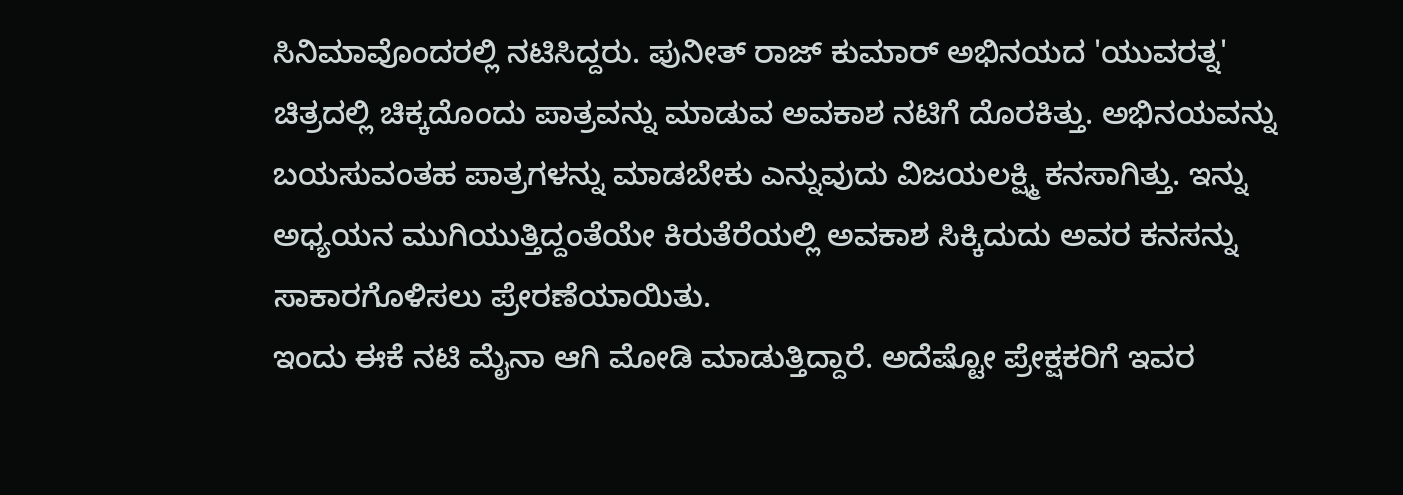ಸಿನಿಮಾವೊಂದರಲ್ಲಿ ನಟಿಸಿದ್ದರು. ಪುನೀತ್ ರಾಜ್ ಕುಮಾರ್ ಅಭಿನಯದ 'ಯುವರತ್ನ' ಚಿತ್ರದಲ್ಲಿ ಚಿಕ್ಕದೊಂದು ಪಾತ್ರವನ್ನು ಮಾಡುವ ಅವಕಾಶ ನಟಿಗೆ ದೊರಕಿತ್ತು. ಅಭಿನಯವನ್ನು ಬಯಸುವಂತಹ ಪಾತ್ರಗಳನ್ನು ಮಾಡಬೇಕು ಎನ್ನುವುದು ವಿಜಯಲಕ್ಷ್ಮಿ ಕನಸಾಗಿತ್ತು. ಇನ್ನು ಅಧ್ಯಯನ ಮುಗಿಯುತ್ತಿದ್ದಂತೆಯೇ ಕಿರುತೆರೆಯಲ್ಲಿ ಅವಕಾಶ ಸಿಕ್ಕಿದುದು ಅವರ ಕನಸನ್ನು ಸಾಕಾರಗೊಳಿಸಲು ಪ್ರೇರಣೆಯಾಯಿತು.
ಇಂದು ಈಕೆ ನಟಿ ಮೈನಾ ಆಗಿ ಮೋಡಿ ಮಾಡುತ್ತಿದ್ದಾರೆ. ಅದೆಷ್ಟೋ ಪ್ರೇಕ್ಷಕರಿಗೆ ಇವರ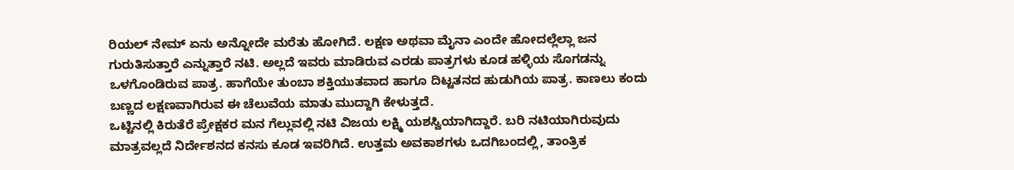ರಿಯಲ್ ನೇಮ್ ಏನು ಅನ್ನೋದೇ ಮರೆತು ಹೋಗಿದೆ. ಲಕ್ಷಣ ಅಥವಾ ಮೈನಾ ಎಂದೇ ಹೋದಲ್ಲೆಲ್ಲಾ ಜನ ಗುರುತಿಸುತ್ತಾರೆ ಎನ್ನುತ್ತಾರೆ ನಟಿ. ಅಲ್ಲದೆ ಇವರು ಮಾಡಿರುವ ಎರಡು ಪಾತ್ರಗಳು ಕೂಡ ಹಳ್ಳಿಯ ಸೊಗಡನ್ನು ಒಳಗೊಂಡಿರುವ ಪಾತ್ರ. ಹಾಗೆಯೇ ತುಂಬಾ ಶಕ್ತಿಯುತವಾದ ಹಾಗೂ ದಿಟ್ಟತನದ ಹುಡುಗಿಯ ಪಾತ್ರ. ಕಾಣಲು ಕಂದು ಬಣ್ಣದ ಲಕ್ಷಣವಾಗಿರುವ ಈ ಚೆಲುವೆಯ ಮಾತು ಮುದ್ದಾಗಿ ಕೇಳುತ್ತದೆ.
ಒಟ್ಟಿನಲ್ಲಿ ಕಿರುತೆರೆ ಪ್ರೇಕ್ಷಕರ ಮನ ಗೆಲ್ಲುವಲ್ಲಿ ನಟಿ ವಿಜಯ ಲಕ್ಷ್ಮಿ ಯಶಸ್ವಿಯಾಗಿದ್ದಾರೆ. ಬರಿ ನಟಿಯಾಗಿರುವುದು ಮಾತ್ರವಲ್ಲದೆ ನಿರ್ದೇಶನದ ಕನಸು ಕೂಡ ಇವರಿಗಿದೆ. ಉತ್ತಮ ಅವಕಾಶಗಳು ಒದಗಿಬಂದಲ್ಲಿ, ತಾಂತ್ರಿಕ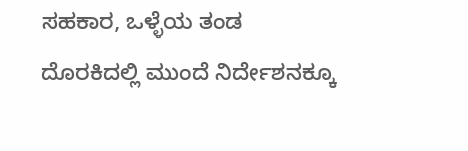ಸಹಕಾರ, ಒಳ್ಳೆಯ ತಂಡ ದೊರಕಿದಲ್ಲಿ ಮುಂದೆ ನಿರ್ದೇಶನಕ್ಕೂ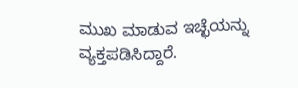ಮುಖ ಮಾಡುವ ಇಚ್ಛೆಯನ್ನು ವ್ಯಕ್ತಪಡಿಸಿದ್ದಾರೆ.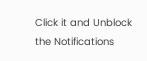Click it and Unblock the Notifications